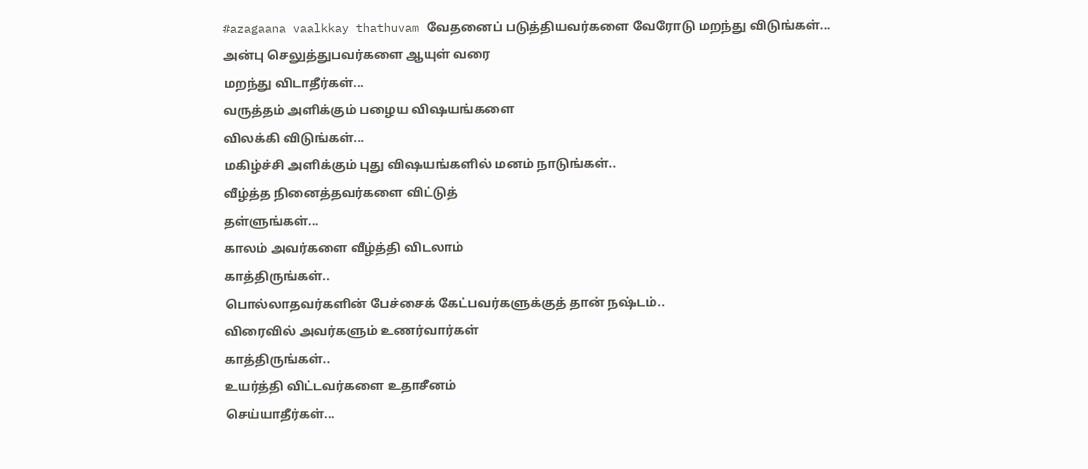#azagaana vaalkkay thathuvam வேதனைப் படுத்தியவர்களை வேரோடு மறந்து விடுங்கள்...
அன்பு செலுத்துபவர்களை ஆயுள் வரை
மறந்து விடாதீர்கள்...
வருத்தம் அளிக்கும் பழைய விஷயங்களை
விலக்கி விடுங்கள்...
மகிழ்ச்சி அளிக்கும் புது விஷயங்களில் மனம் நாடுங்கள்..
வீழ்த்த நினைத்தவர்களை விட்டுத்
தள்ளுங்கள்...
காலம் அவர்களை வீழ்த்தி விடலாம்
காத்திருங்கள்..
பொல்லாதவர்களின் பேச்சைக் கேட்பவர்களுக்குத் தான் நஷ்டம்..
விரைவில் அவர்களும் உணர்வார்கள்
காத்திருங்கள்..
உயர்த்தி விட்டவர்களை உதாசீனம்
செய்யாதீர்கள்...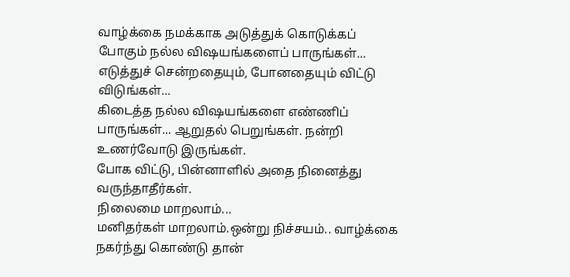வாழ்க்கை நமக்காக அடுத்துக் கொடுக்கப்
போகும் நல்ல விஷயங்களைப் பாருங்கள்...
எடுத்துச் சென்றதையும், போனதையும் விட்டு விடுங்கள்...
கிடைத்த நல்ல விஷயங்களை எண்ணிப் பாருங்கள்... ஆறுதல் பெறுங்கள். நன்றி உணர்வோடு இருங்கள்.
போக விட்டு, பின்னாளில் அதை நினைத்து வருந்தாதீர்கள்.
நிலைமை மாறலாம்...
மனிதர்கள் மாறலாம்.ஒன்று நிச்சயம்.. வாழ்க்கை நகர்ந்து கொண்டு தான்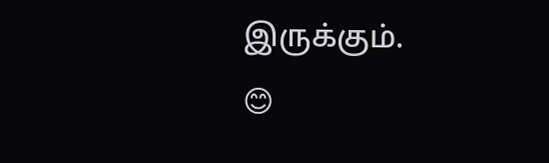இருக்கும்.
😊